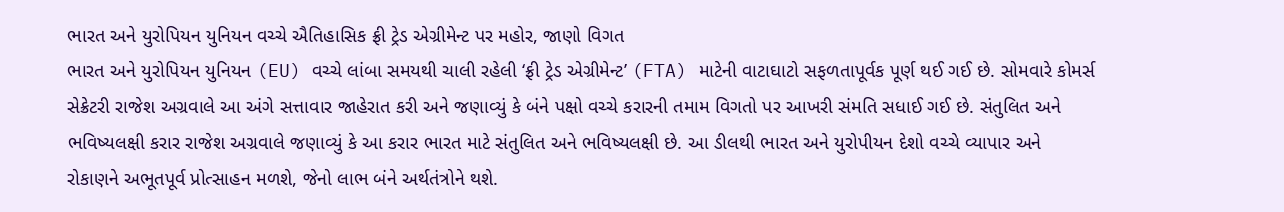ભારત અને યુરોપિયન યુનિયન વચ્ચે ઐતિહાસિક ફ્રી ટ્રેડ એગ્રીમેન્ટ પર મહોર, જાણો વિગત
ભારત અને યુરોપિયન યુનિયન (EU) વચ્ચે લાંબા સમયથી ચાલી રહેલી ‘ફ્રી ટ્રેડ એગ્રીમેન્ટ’ (FTA) માટેની વાટાઘાટો સફળતાપૂર્વક પૂર્ણ થઈ ગઈ છે. સોમવારે કોમર્સ સેક્રેટરી રાજેશ અગ્રવાલે આ અંગે સત્તાવાર જાહેરાત કરી અને જણાવ્યું કે બંને પક્ષો વચ્ચે કરારની તમામ વિગતો પર આખરી સંમતિ સધાઈ ગઈ છે. સંતુલિત અને ભવિષ્યલક્ષી કરાર રાજેશ અગ્રવાલે જણાવ્યું કે આ કરાર ભારત માટે સંતુલિત અને ભવિષ્યલક્ષી છે. આ ડીલથી ભારત અને યુરોપીયન દેશો વચ્ચે વ્યાપાર અને રોકાણને અભૂતપૂર્વ પ્રોત્સાહન મળશે, જેનો લાભ બંને અર્થતંત્રોને થશે.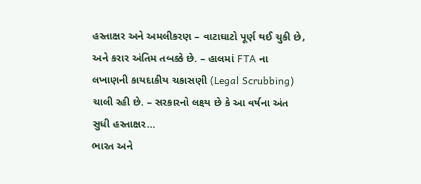હસ્તાક્ષર અને અમલીકરણ – વાટાઘાટો પૂર્ણ થઈ ચુકી છે, અને કરાર અંતિમ તબક્કે છે. – હાલમાં FTA ના લખાણની કાયદાકીય ચકાસણી (Legal Scrubbing) ચાલી રહી છે. – સરકારનો લક્ષ્ય છે કે આ વર્ષના અંત સુધી હસ્તાક્ષર…
ભારત અને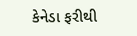કેનેડા ફરીથી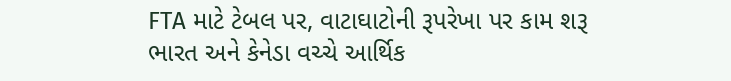FTA માટે ટેબલ પર, વાટાઘાટોની રૂપરેખા પર કામ શરૂ
ભારત અને કેનેડા વચ્ચે આર્થિક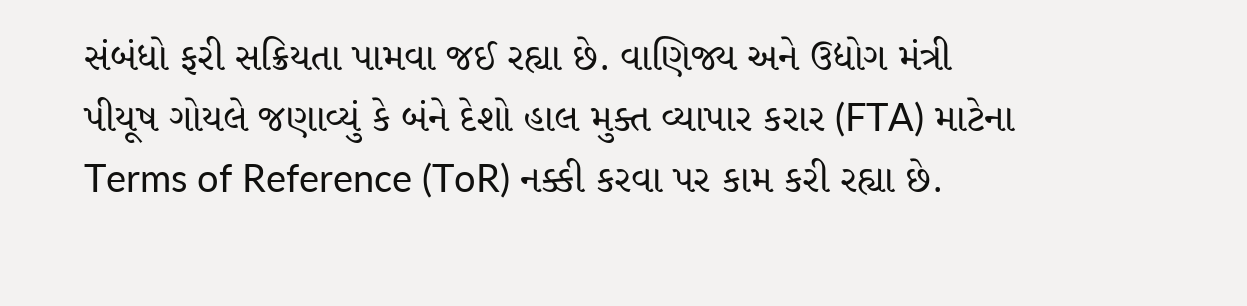સંબંધો ફરી સક્રિયતા પામવા જઈ રહ્યા છે. વાણિજ્ય અને ઉદ્યોગ મંત્રી પીયૂષ ગોયલે જણાવ્યું કે બંને દેશો હાલ મુક્ત વ્યાપાર કરાર (FTA) માટેના Terms of Reference (ToR) નક્કી કરવા પર કામ કરી રહ્યા છે.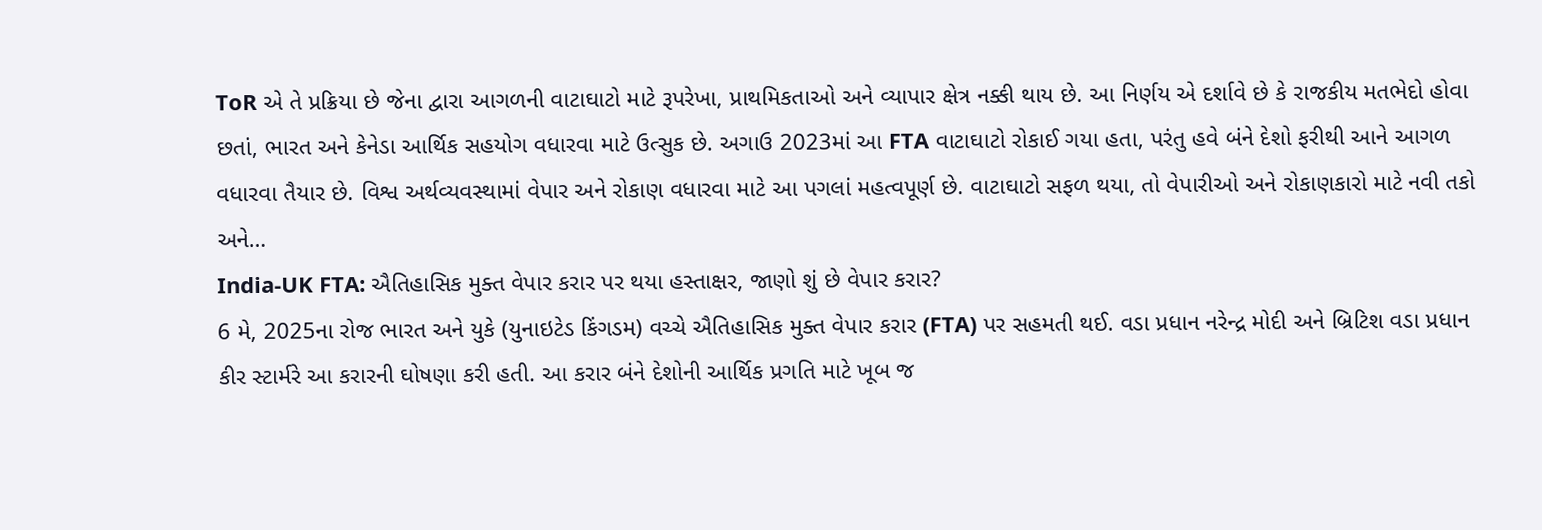ToR એ તે પ્રક્રિયા છે જેના દ્વારા આગળની વાટાઘાટો માટે રૂપરેખા, પ્રાથમિકતાઓ અને વ્યાપાર ક્ષેત્ર નક્કી થાય છે. આ નિર્ણય એ દર્શાવે છે કે રાજકીય મતભેદો હોવા છતાં, ભારત અને કેનેડા આર્થિક સહયોગ વધારવા માટે ઉત્સુક છે. અગાઉ 2023માં આ FTA વાટાઘાટો રોકાઈ ગયા હતા, પરંતુ હવે બંને દેશો ફરીથી આને આગળ વધારવા તૈયાર છે. વિશ્વ અર્થવ્યવસ્થામાં વેપાર અને રોકાણ વધારવા માટે આ પગલાં મહત્વપૂર્ણ છે. વાટાઘાટો સફળ થયા, તો વેપારીઓ અને રોકાણકારો માટે નવી તકો અને…
India-UK FTA: ઐતિહાસિક મુક્ત વેપાર કરાર પર થયા હસ્તાક્ષર, જાણો શું છે વેપાર કરાર?
6 મે, 2025ના રોજ ભારત અને યુકે (યુનાઇટેડ કિંગડમ) વચ્ચે ઐતિહાસિક મુક્ત વેપાર કરાર (FTA) પર સહમતી થઈ. વડા પ્રધાન નરેન્દ્ર મોદી અને બ્રિટિશ વડા પ્રધાન કીર સ્ટાર્મરે આ કરારની ઘોષણા કરી હતી. આ કરાર બંને દેશોની આર્થિક પ્રગતિ માટે ખૂબ જ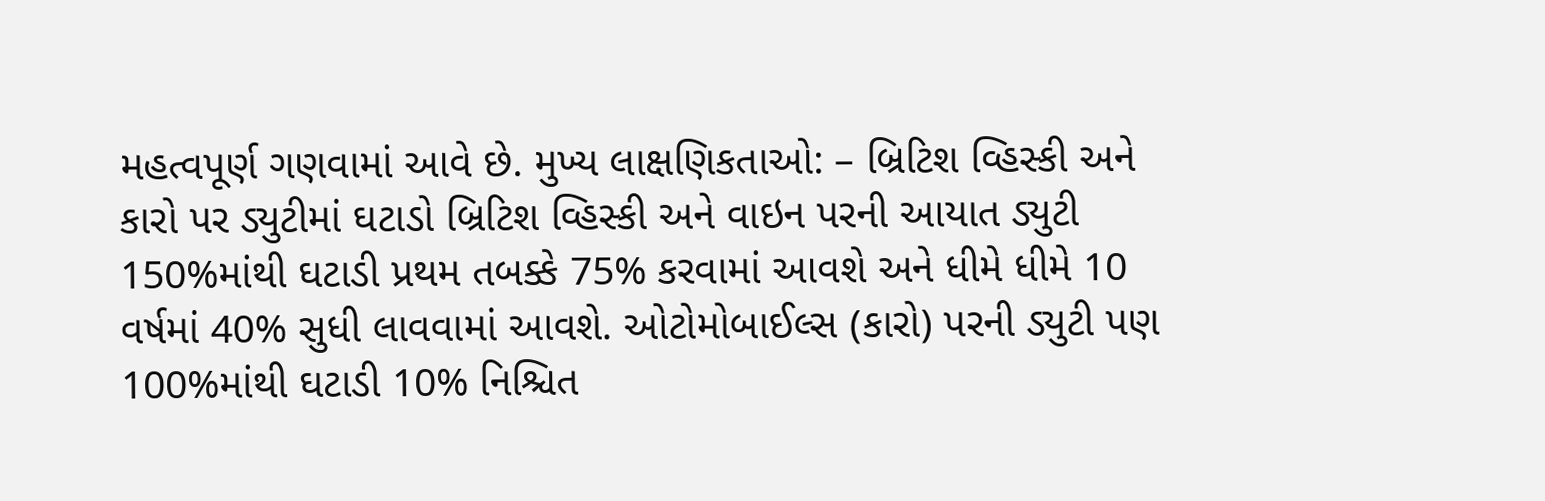મહત્વપૂર્ણ ગણવામાં આવે છે. મુખ્ય લાક્ષણિકતાઓ: – બ્રિટિશ વ્હિસ્કી અને કારો પર ડ્યુટીમાં ઘટાડો બ્રિટિશ વ્હિસ્કી અને વાઇન પરની આયાત ડ્યુટી 150%માંથી ઘટાડી પ્રથમ તબક્કે 75% કરવામાં આવશે અને ધીમે ધીમે 10 વર્ષમાં 40% સુધી લાવવામાં આવશે. ઓટોમોબાઈલ્સ (કારો) પરની ડ્યુટી પણ 100%માંથી ઘટાડી 10% નિશ્ચિત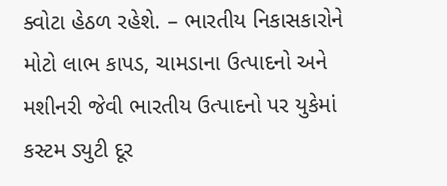ક્વોટા હેઠળ રહેશે. – ભારતીય નિકાસકારોને મોટો લાભ કાપડ, ચામડાના ઉત્પાદનો અને મશીનરી જેવી ભારતીય ઉત્પાદનો પર યુકેમાં કસ્ટમ ડ્યુટી દૂર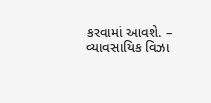કરવામાં આવશે. – વ્યાવસાયિક વિઝા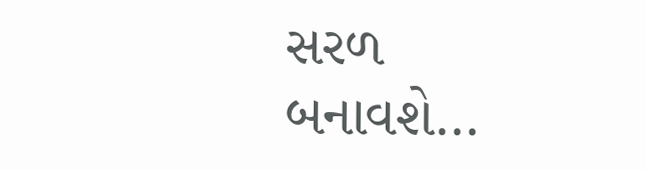સરળ બનાવશે…